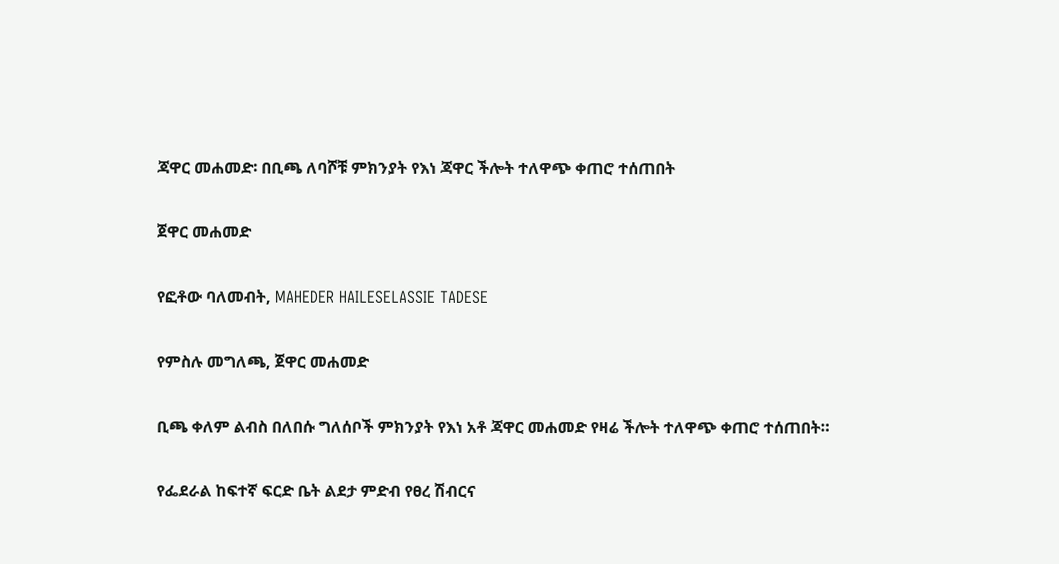ጃዋር መሐመድ፡ በቢጫ ለባሾቹ ምክንያት የእነ ጃዋር ችሎት ተለዋጭ ቀጠሮ ተሰጠበት

ጀዋር መሐመድ

የፎቶው ባለመብት, MAHEDER HAILESELASSIE TADESE

የምስሉ መግለጫ, ጀዋር መሐመድ

ቢጫ ቀለም ልብስ በለበሱ ግለሰቦች ምክንያት የእነ አቶ ጃዋር መሐመድ የዛሬ ችሎት ተለዋጭ ቀጠሮ ተሰጠበት።

የፌደራል ከፍተኛ ፍርድ ቤት ልደታ ምድብ የፀረ ሽብርና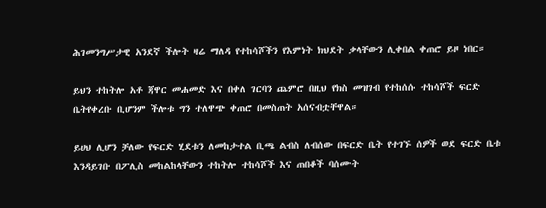ሕገመንግሥታዊ አንደኛ ችሎት ዛሬ ማለዳ የተከሳሾችን የእምነት ክህደት ቃላቸውን ሊቀበል ቀጠሮ ይዞ ነበር።

ይህን ተከትሎ አቶ ጃዋር መሐመድ እና በቀለ ገርባን ጨምሮ በዚህ የክስ መዝገብ የተከሰሱ ተከሳሾች ፍርድ ቤትየቀረቡ ቢሆንም ችሎቱ ግን ተለዋጭ ቀጠሮ በመስጠት አሰናብቷቸዋል።

ይሀህ ሊሆን ቻለው የፍርድ ሂደቱን ለመከታተል ቢጫ ልብስ ለብሰው በፍርድ ቤት የተገኙ ሰዎች ወደ ፍርድ ቤቱ እንዳይገቡ በፖሊስ መከልከላቸውን ተከትሎ ተከሳሾች እና ጠበቆች ባሰሙት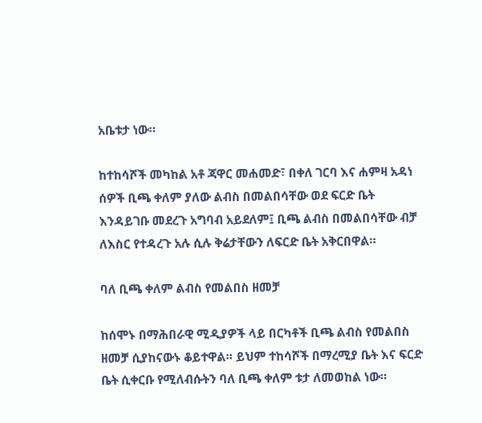አቤቱታ ነው።

ከተከሳሾች መካከል አቶ ጃዋር መሐመድ፣ በቀለ ገርባ እና ሐምዛ አዳነ ሰዎች ቢጫ ቀለም ያለው ልብስ በመልበሳቸው ወደ ፍርድ ቤት እንዳይገቡ መደረጉ አግባብ አይደለም፤ ቢጫ ልብስ በመልበሳቸው ብቻ ለእስር የተዳረጉ አሉ ሲሉ ቅሬታቸውን ለፍርድ ቤት አቅርበዋል።

ባለ ቢጫ ቀለም ልብስ የመልበስ ዘመቻ

ከሰሞኑ በማሕበራዊ ሚዲያዎች ላይ በርካቶች ቢጫ ልብስ የመልበስ ዘመቻ ሲያከናውኑ ቆይተዋል። ይህም ተከሳሾች በማረሚያ ቤት እና ፍርድ ቤት ሲቀርቡ የሚለብሱትን ባለ ቢጫ ቀለም ቱታ ለመወከል ነው።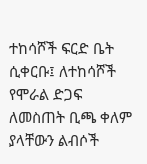ተከሳሾች ፍርድ ቤት ሲቀርቡ፤ ለተከሳሾች የሞራል ድጋፍ ለመስጠት ቢጫ ቀለም ያላቸውን ልብሶች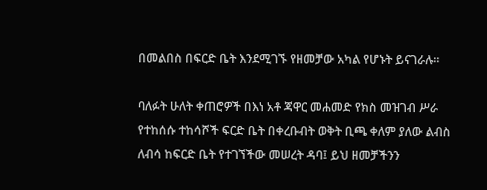በመልበስ በፍርድ ቤት እንደሚገኙ የዘመቻው አካል የሆኑት ይናገራሉ።

ባለፉት ሁለት ቀጠሮዎች በእነ አቶ ጃዋር መሐመድ የክስ መዝገብ ሥራ የተከሰሱ ተከሳሾች ፍርድ ቤት በቀረቡብት ወቅት ቢጫ ቀለም ያለው ልብስ ለብሳ ከፍርድ ቤት የተገኘችው መሠረት ዳባ፤ ይህ ዘመቻችንን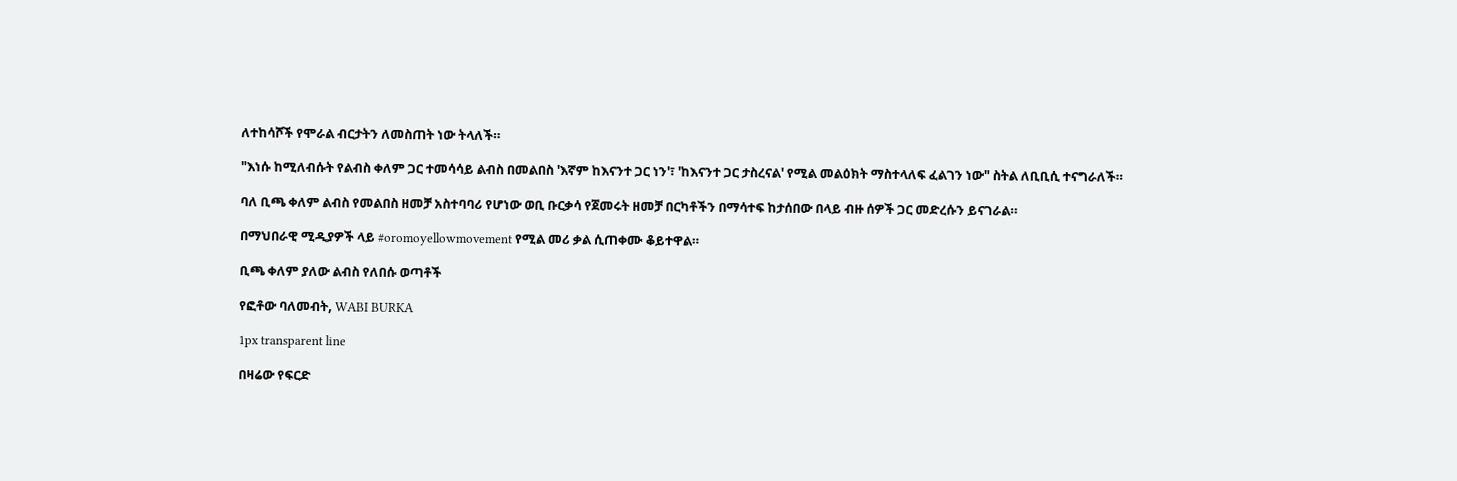ለተከሳሾች የሞራል ብርታትን ለመስጠት ነው ትላለች።

"እነሱ ከሚለብሱት የልብስ ቀለም ጋር ተመሳሳይ ልብስ በመልበስ 'እኛም ከእናንተ ጋር ነን'፣ 'ከእናንተ ጋር ታስረናል' የሚል መልዕክት ማስተላለፍ ፈልገን ነው" ስትል ለቢቢሲ ተናግራለች።

ባለ ቢጫ ቀለም ልብስ የመልበስ ዘመቻ አስተባባሪ የሆነው ወቢ ቡርቃሳ የጀመሩት ዘመቻ በርካቶችን በማሳተፍ ከታሰበው በላይ ብዙ ሰዎች ጋር መድረሱን ይናገራል።

በማህበራዊ ሚዲያዎች ላይ #oromoyellowmovement የሚል መሪ ቃል ሲጠቀሙ ቆይተዋል።

ቢጫ ቀለም ያለው ልብስ የለበሱ ወጣቶች

የፎቶው ባለመብት, WABI BURKA

1px transparent line

በዛሬው የፍርድ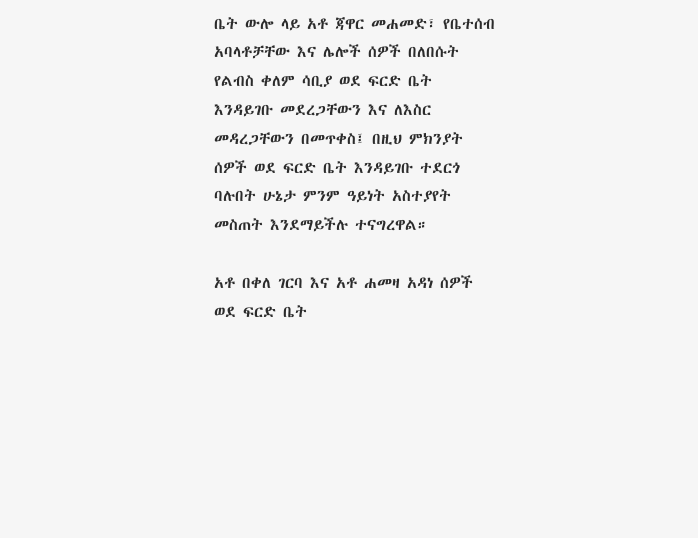ቤት ውሎ ላይ አቶ ጃዋር መሐመድ፣ የቤተሰብ አባላቶቻቸው እና ሌሎች ሰዎች በለበሱት የልብስ ቀለም ሳቢያ ወደ ፍርድ ቤት እንዳይገቡ መደረጋቸውን እና ለእስር መዳረጋቸውን በመጥቀስ፤ በዚህ ምክንያት ሰዎች ወደ ፍርድ ቤት እንዳይገቡ ተደርጎ ባሉበት ሁኔታ ምንም ዓይነት አስተያየት መስጠት እንደማይችሉ ተናግረዋል።

አቶ በቀለ ገርባ እና አቶ ሐመዛ አዳነ ሰዎች ወደ ፍርድ ቤት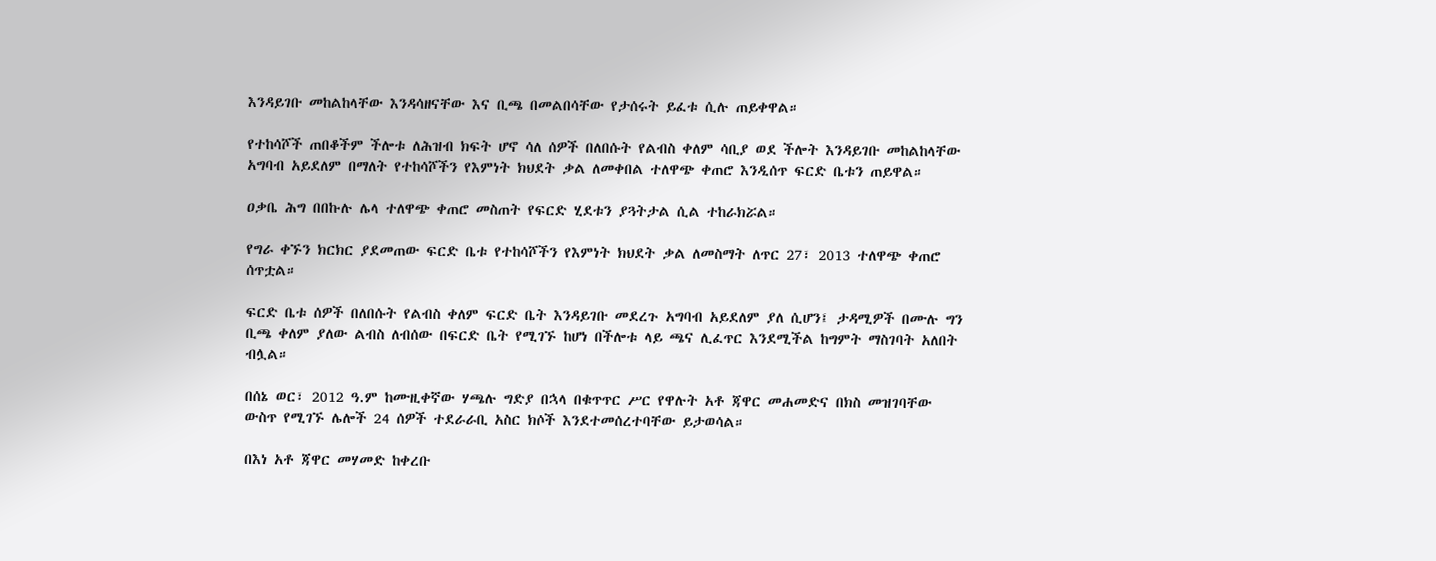እንዳይገቡ መከልከላቸው እንዳሳዘናቸው እና ቢጫ በመልበሳቸው የታሰሩት ይፈቱ ሲሉ ጠይቀዋል።

የተከሳሾች ጠበቆችም ችሎቱ ለሕዝብ ክፍት ሆኖ ሳለ ሰዎች በለበሱት የልብስ ቀለም ሳቢያ ወደ ችሎት እንዳይገቡ መከልከላቸው አግባብ አይደለም በማለት የተከሳሾችን የእምነት ክህደት ቃል ለመቀበል ተለዋጭ ቀጠሮ እንዲሰጥ ፍርድ ቤቱን ጠይዋል።

ዐቃቤ ሕግ በበኩሉ ሌላ ተለዋጭ ቀጠሮ መስጠት የፍርድ ሂደቱን ያጓትታል ሲል ተከራክሯል።

የግራ ቀኙን ክርክር ያደመጠው ፍርድ ቤቱ የተከሳሾችን የእምነት ክህደት ቃል ለመስማት ለጥር 27፣ 2013 ተለዋጭ ቀጠሮ ሰጥቷል።

ፍርድ ቤቱ ሰዎች በለበሱት የልብስ ቀለም ፍርድ ቤት እንዳይገቡ መደረጉ አግባብ አይደለም ያለ ሲሆን፤ ታዳሚዎች በሙሉ ግን ቢጫ ቀለም ያለው ልብስ ለብሰው በፍርድ ቤት የሚገኙ ከሆነ በችሎቱ ላይ ጫና ሊፈጥር እንደሚችል ከግምት ማስገባት አለበት ብሏል።

በሰኔ ወር፣ 2012 ዓ.ም ከሙዚቀኛው ሃጫሉ ግድያ በኋላ በቁጥጥር ሥር የዋሉት አቶ ጃዋር መሐመድና በክስ መዝገባቸው ውስጥ የሚገኙ ሌሎች 24 ሰዎች ተደራራቢ አስር ክሶች እንደተመሰረተባቸው ይታወሳል።

በእነ አቶ ጃዋር መሃመድ ከቀረቡ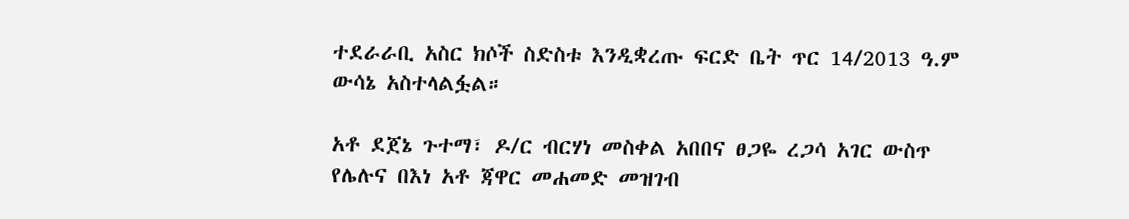ተደራራቢ አስር ክሶች ስድስቱ እንዲቋረጡ ፍርድ ቤት ጥር 14/2013 ዓ.ም ውሳኔ አስተላልፏል።

አቶ ደጀኔ ጉተማ፣ ዶ/ር ብርሃነ መስቀል አበበና ፀጋዬ ረጋሳ አገር ውስጥ የሌሉና በእነ አቶ ጃዋር መሐመድ መዝገብ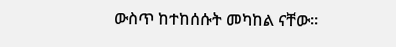ውስጥ ከተከሰሱት መካከል ናቸው።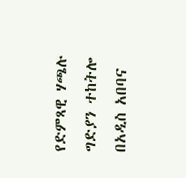የድምጻዊ ሃጫሉ ግድያን ተከትሎ በአዲስ አበባና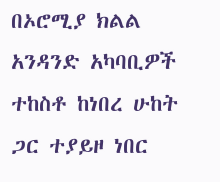በኦሮሚያ ክልል አንዳንድ አካባቢዎች ተከስቶ ከነበረ ሁከት ጋር ተያይዞ ነበር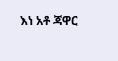እነ አቶ ጃዋር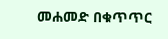መሐመድ በቁጥጥር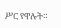ሥር የዋሉት።